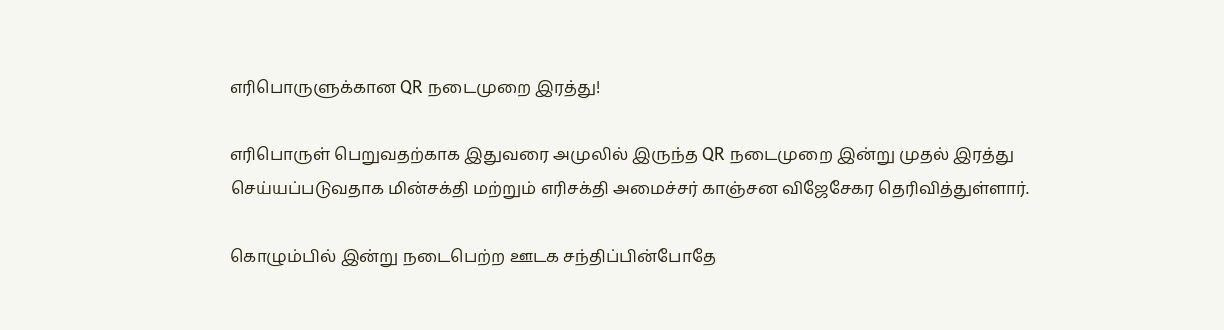எரிபொருளுக்கான QR நடைமுறை இரத்து!

எரிபொருள் பெறுவதற்காக இதுவரை அமுலில் இருந்த QR நடைமுறை இன்று முதல் இரத்து செய்யப்படுவதாக மின்சக்தி மற்றும் எரிசக்தி அமைச்சர் காஞ்சன விஜேசேகர தெரிவித்துள்ளார்.

கொழும்பில் இன்று நடைபெற்ற ஊடக சந்திப்பின்போதே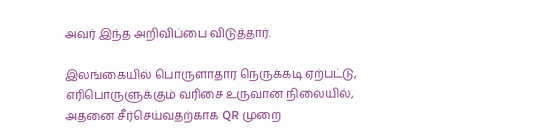அவர் இந்த அறிவிப்பை விடுத்தார்.

இலங்கையில் பொருளாதார நெருக்கடி ஏற்பட்டு, எரிபொருளுக்கும் வரிசை உருவான நிலையில், அதனை சீர்செய்வதற்காக QR முறை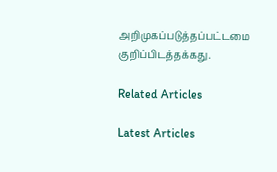அறிமுகப்படுத்தப்பட்டமை குறிப்பிடத்தக்கது.

Related Articles

Latest Articles